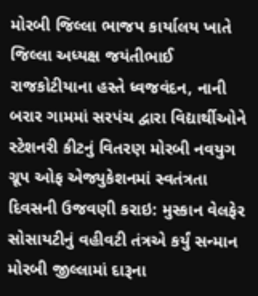મોરબી જિલ્લા ભાજપ કાર્યાલય ખાતે જિલ્લા અધ્યક્ષ જયંતીભાઈ રાજકોટીયાના હસ્તે ધ્વજવંદન, નાની બરાર ગામમાં સરપંચ દ્વારા વિદ્યાર્થીઓને સ્ટેશનરી કીટનું વિતરણ મોરબી નવયુગ ગ્રૂપ ઓફ એજ્યુકેશનમાં સ્વતંત્રતા દિવસની ઉજવણી કરાઇ: મુસ્કાન વેલફેર સોસાયટીનું વહીવટી તંત્રએ કર્યું સન્માન મોરબી જીલ્લામાં દારૂના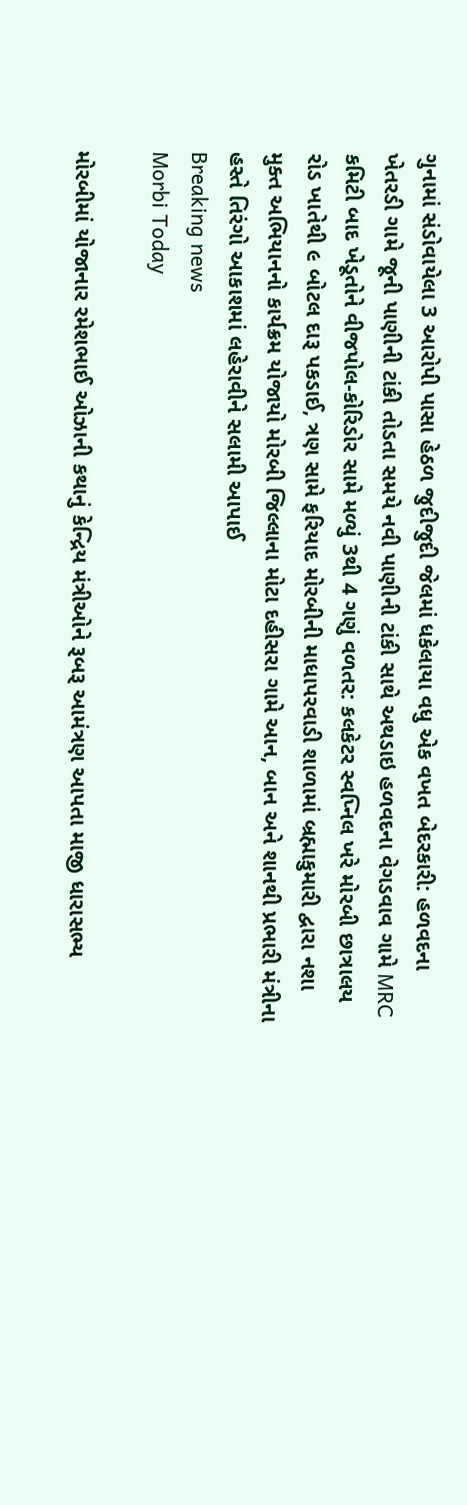ગુનામાં સંડોવાયેલા 3 આરોપી પાસા હેઠળ જુદીજુદી જેલમાં ધકેલાયા વધુ એક વખત બેદરકારી: હળવદના ખેતરડી ગામે જૂની પાણીની ટાંકી તોડતા સમયે નવી પાણીની ટાંકી સાથે અથડાઇ હળવદના વેગડવાવ ગામે MRC કમિટી બાદ ખેડૂતોને વીજપોલ-કોરિડોર સામે મળ્યું 3થી 4 ગણું વળતર: કલકેટર સ્વપ્નિલ ખરે મોરબી છાત્રાલય રોડ ખાતેથી ૯ બોટલ દારૂ પકડાઈ, ત્રણ સામે ફરિયાદ મોરબીની માધાપરવાડી શાળામાં બ્રહ્માકુમારી દ્વારા નશા મુક્ત અભિયાનનો કાર્યક્રમ યોજાયો મોરબી જિલ્લાના મોટા દહીસરા ગામે આન, બાન અને શાનથી પ્રભારી મંત્રીના હસ્તે તિરંગો આકાશમાં લહેરાવીને સલામી આપાઈ
Breaking news
Morbi Today

મોરબીમાં યોજાનાર રમેશભાઈ ઓઝાની કથાનું કેન્દ્રિય મંત્રીઓને રૂબરૂ આમંત્રણ આપતા માજી ધારાસભ્ય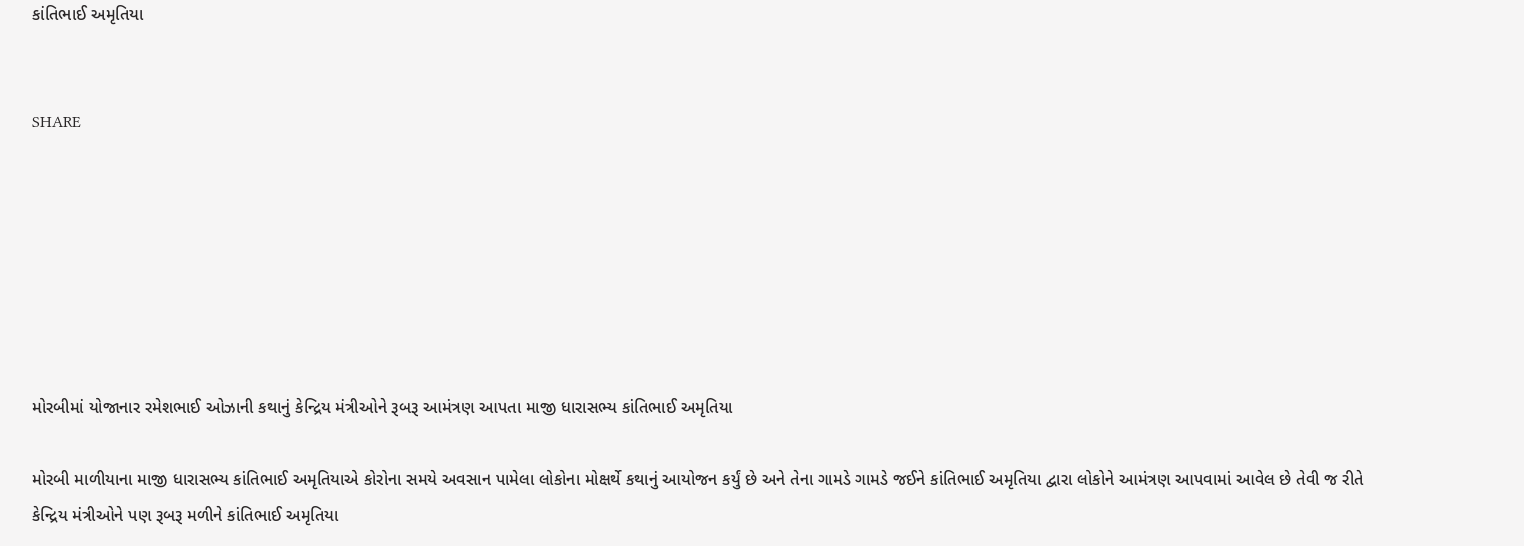કાંતિભાઈ અમૃતિયા


SHARE







મોરબીમાં યોજાનાર રમેશભાઈ ઓઝાની કથાનું કેન્દ્રિય મંત્રીઓને રૂબરૂ આમંત્રણ આપતા માજી ધારાસભ્ય કાંતિભાઈ અમૃતિયા

મોરબી માળીયાના માજી ધારાસભ્ય કાંતિભાઈ અમૃતિયાએ કોરોના સમયે અવસાન પામેલા લોકોના મોક્ષર્થે કથાનું આયોજન કર્યું છે અને તેના ગામડે ગામડે જઈને કાંતિભાઈ અમૃતિયા દ્વારા લોકોને આમંત્રણ આપવામાં આવેલ છે તેવી જ રીતે કેન્દ્રિય મંત્રીઓને પણ રૂબરૂ મળીને કાંતિભાઈ અમૃતિયા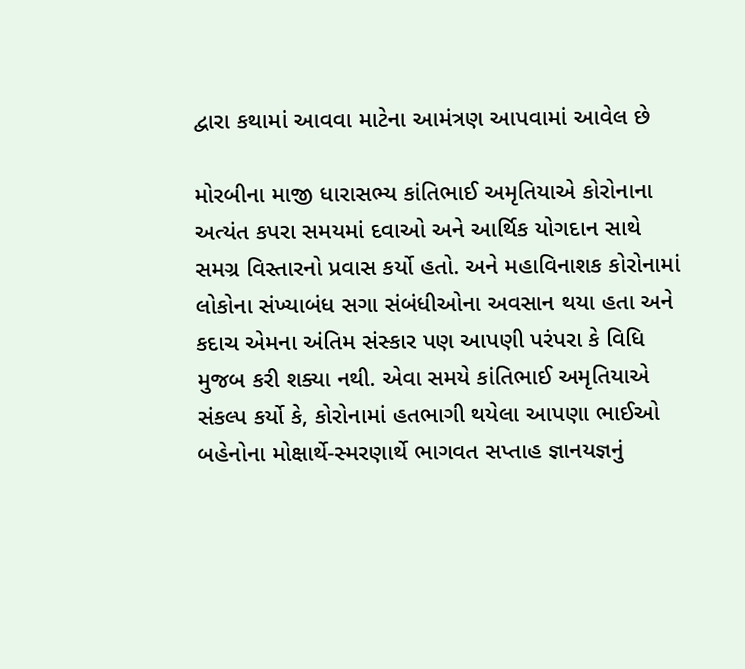દ્વારા કથામાં આવવા માટેના આમંત્રણ આપવામાં આવેલ છે

મોરબીના માજી ધારાસભ્ય કાંતિભાઈ અમૃતિયાએ કોરોનાના અત્યંત કપરા સમયમાં દવાઓ અને આર્થિક યોગદાન સાથે સમગ્ર વિસ્તારનો પ્રવાસ કર્યો હતો. અને મહાવિનાશક કોરોનામાં લોકોના સંખ્યાબંધ સગા સંબંધીઓના અવસાન થયા હતા અને કદાચ એમના અંતિમ સંસ્કાર પણ આપણી પરંપરા કે વિધિ મુજબ કરી શક્યા નથી. એવા સમયે કાંતિભાઈ અમૃતિયાએ સંકલ્પ કર્યો કે, કોરોનામાં હતભાગી થયેલા આપણા ભાઈઓ બહેનોના મોક્ષાર્થે-સ્મરણાર્થે ભાગવત સપ્તાહ જ્ઞાનયજ્ઞનું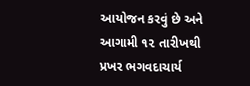આયોજન કરવું છે અને આગામી ૧૨ તારીખથી પ્રખર ભગવદાચાર્ય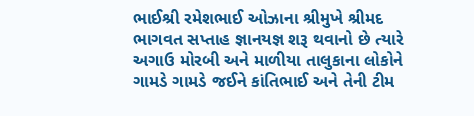ભાઈશ્રી રમેશભાઈ ઓઝાના શ્રીમુખે શ્રીમદ ભાગવત સપ્તાહ જ્ઞાનયજ્ઞ શરૂ થવાનો છે ત્યારે અગાઉ મોરબી અને માળીયા તાલુકાના લોકોને ગામડે ગામડે જઈને કાંતિભાઈ અને તેની ટીમ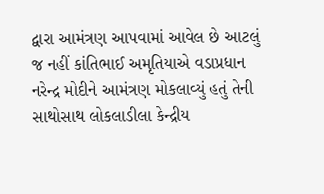દ્વારા આમંત્રણ આપવામાં આવેલ છે આટલું જ નહીં કાંતિભાઈ અમૃતિયાએ વડાપ્રધાન નરેન્દ્ર મોદીને આમંત્રણ મોકલાવ્યું હતું તેની સાથોસાથ લોકલાડીલા કેન્દ્રીય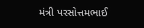મંત્રી પરસોત્તમભાઈ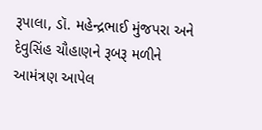રૂપાલા, ડૉ. મહેન્દ્રભાઈ મુંજપરા અને દેવુસિંહ ચૌહાણને રૂબરૂ મળીને આમંત્રણ આપેલ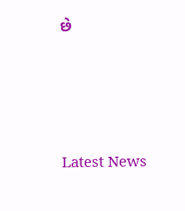છે






Latest News